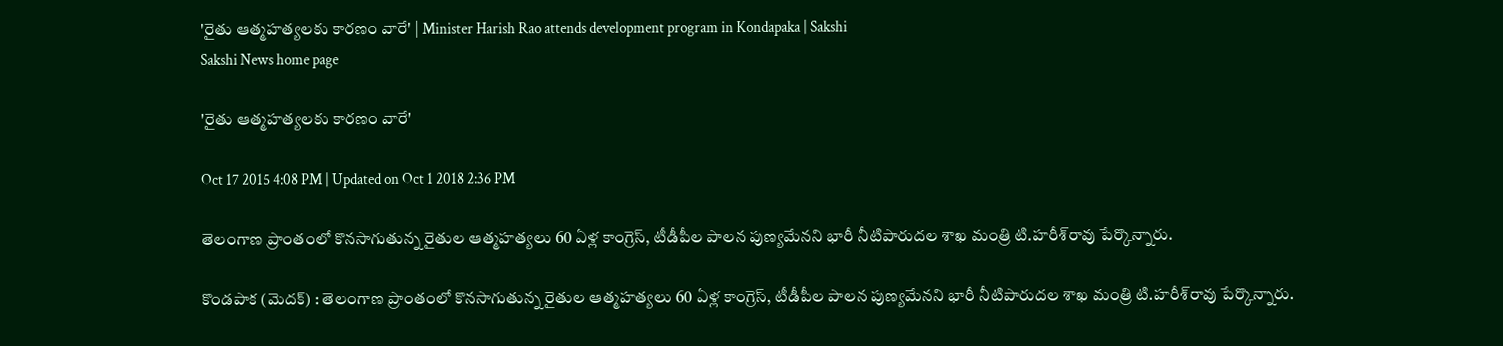'రైతు ఆత్మహత్యలకు కారణం వారే' | Minister Harish Rao attends development program in Kondapaka | Sakshi
Sakshi News home page

'రైతు ఆత్మహత్యలకు కారణం వారే'

Oct 17 2015 4:08 PM | Updated on Oct 1 2018 2:36 PM

తెలంగాణ ప్రాంతంలో కొనసాగుతున్న రైతుల ఆత్మహత్యలు 60 ఏళ్ల కాంగ్రెస్, టీడీపీల పాలన పుణ్యమేనని భారీ నీటిపారుదల శాఖ మంత్రి టి.హరీశ్‌రావు పేర్కొన్నారు.

కొండపాక (మెదక్) : తెలంగాణ ప్రాంతంలో కొనసాగుతున్న రైతుల ఆత్మహత్యలు 60 ఏళ్ల కాంగ్రెస్, టీడీపీల పాలన పుణ్యమేనని భారీ నీటిపారుదల శాఖ మంత్రి టి.హరీశ్‌రావు పేర్కొన్నారు.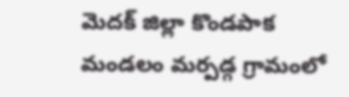మెదక్ జిల్లా కొండపాక మండలం మర్పడ్గ గ్రామంలో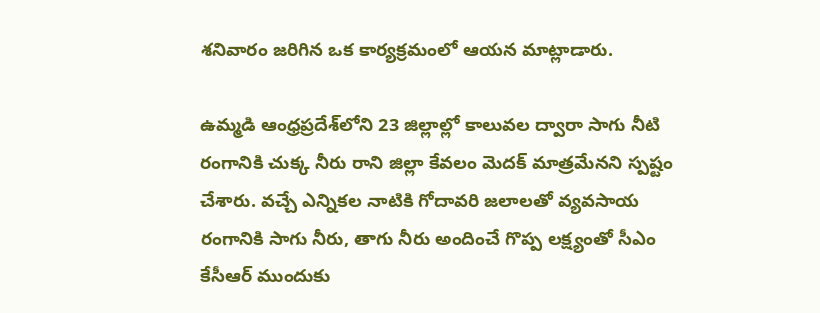శనివారం జరిగిన ఒక కార్యక్రమంలో ఆయన మాట్లాడారు.

ఉమ్మడి ఆంధ్రప్రదేశ్‌లోని 23 జిల్లాల్లో కాలువల ద్వారా సాగు నీటి రంగానికి చుక్క నీరు రాని జిల్లా కేవలం మెదక్ మాత్రమేనని స్పష్టం చేశారు. వచ్చే ఎన్నికల నాటికి గోదావరి జలాలతో వ్యవసాయ రంగానికి సాగు నీరు, తాగు నీరు అందించే గొప్ప లక్ష్యంతో సీఎం కేసీఆర్ ముందుకు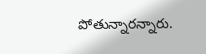పోతున్నారన్నారు.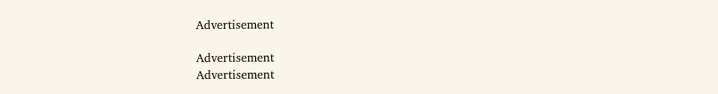Advertisement

Advertisement
Advertisement